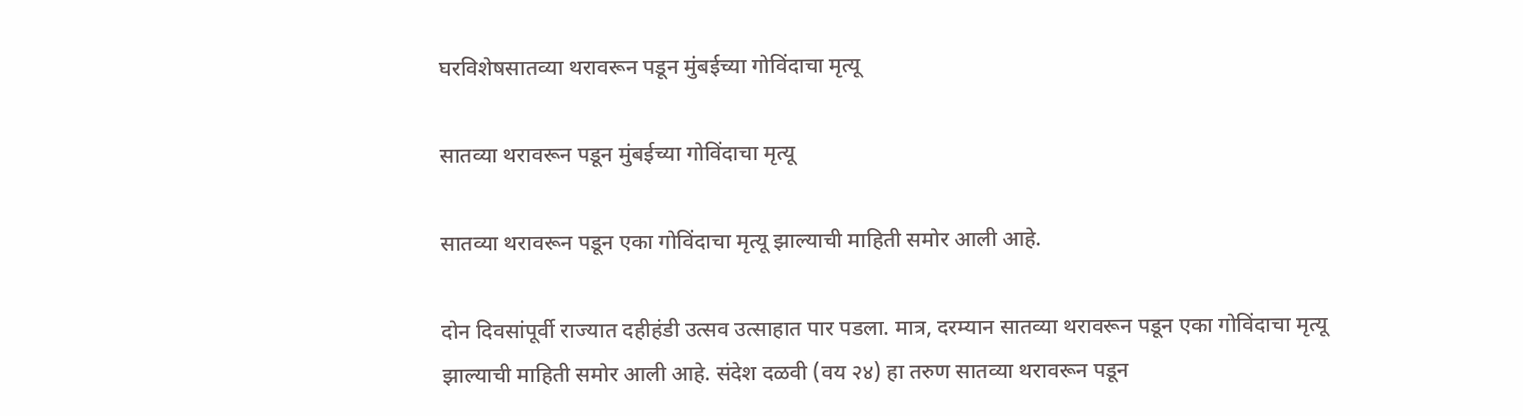घरविशेषसातव्या थरावरून पडून मुंबईच्या गोविंदाचा मृत्यू

सातव्या थरावरून पडून मुंबईच्या गोविंदाचा मृत्यू

सातव्या थरावरून पडून एका गोविंदाचा मृत्यू झाल्याची माहिती समोर आली आहे.

दोन दिवसांपूर्वी राज्यात दहीहंडी उत्सव उत्साहात पार पडला. मात्र, दरम्यान सातव्या थरावरून पडून एका गोविंदाचा मृत्यू झाल्याची माहिती समोर आली आहे. संदेश दळवी (वय २४) हा तरुण सातव्या थरावरून पडून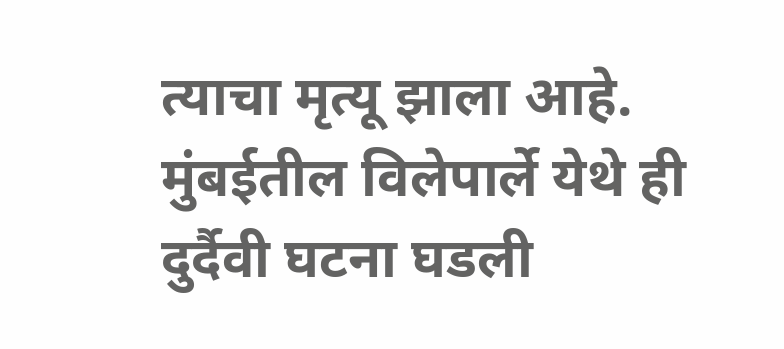त्याचा मृत्यू झाला आहे. मुंबईतील विलेपार्ले येथे ही दुर्दैवी घटना घडली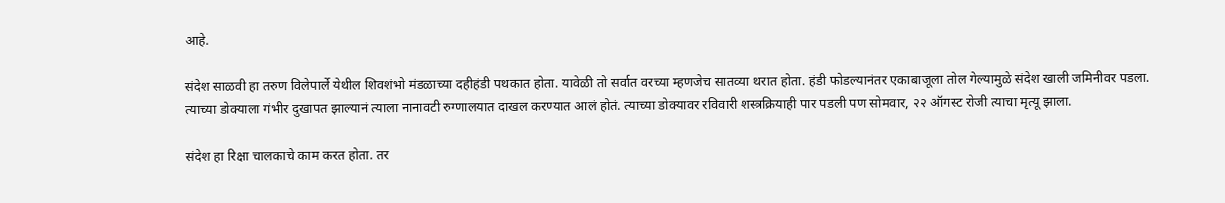आहे.

संदेश साळवी हा तरुण विलेपार्ले येथील शिवशंभो मंडळाच्या दहीहंडी पथकात होता. यावेळी तो सर्वात वरच्या म्हणजेच सातव्या थरात होता. हंडी फोडल्यानंतर एकाबाजूला तोल गेल्यामुळे संदेश खाली जमिनीवर पडला. त्याच्या डोक्याला गंभीर दुखापत झाल्यानं त्याला नानावटी रुग्णालयात दाखल करण्यात आलं होतं. त्याच्या डोक्यावर रविवारी शस्त्रक्रियाही पार पडली पण सोमवार, २२ ऑगस्ट रोजी त्याचा मृत्यू झाला.

संदेश हा रिक्षा चालकाचे काम करत होता. तर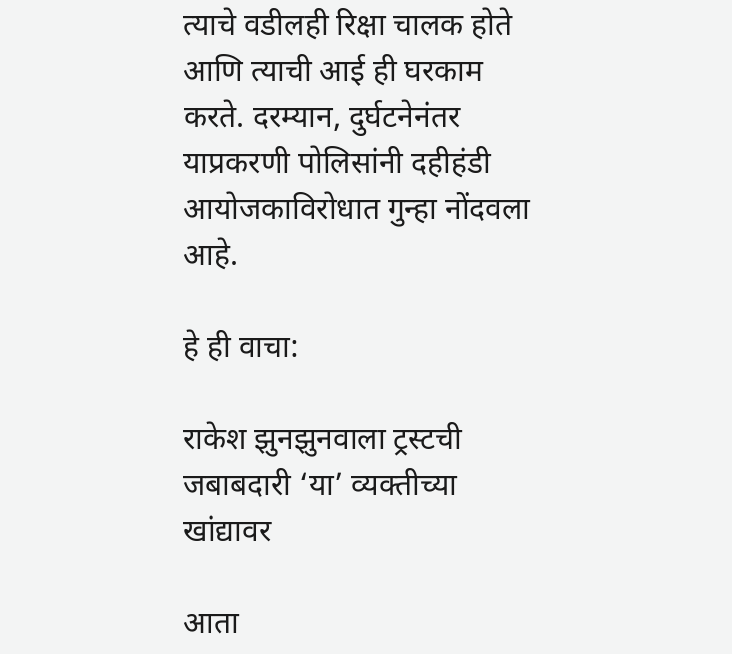त्याचे वडीलही रिक्षा चालक होते आणि त्याची आई ही घरकाम करते. दरम्यान, दुर्घटनेनंतर याप्रकरणी पोलिसांनी दहीहंडी आयोजकाविरोधात गुन्हा नोंदवला आहे.

हे ही वाचा:

राकेश झुनझुनवाला ट्रस्टची जबाबदारी ‘या’ व्यक्तीच्या खांद्यावर

आता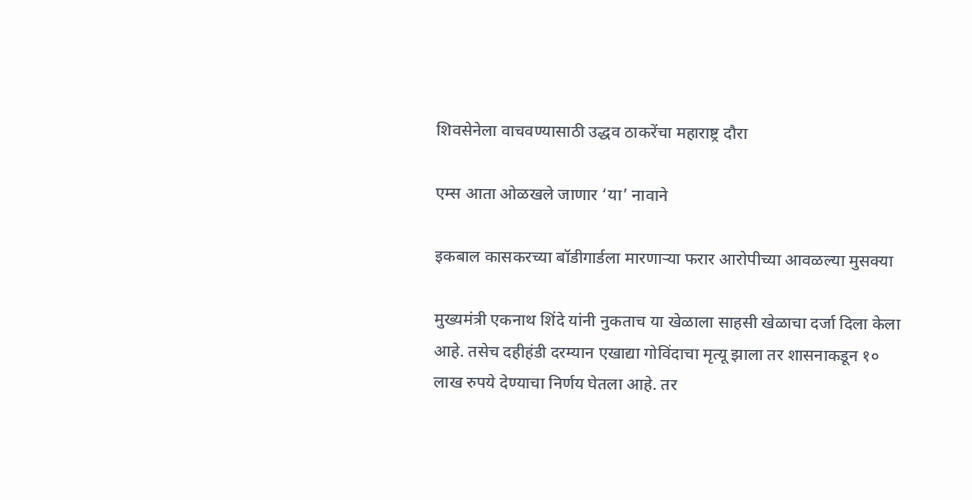शिवसेनेला वाचवण्यासाठी उद्धव ठाकरेंचा महाराष्ट्र दौरा

एम्स आता ओळखले जाणार ‘या’ नावाने

इकबाल कासकरच्या बॉडीगार्डला मारणाऱ्या फरार आरोपीच्या आवळल्या मुसक्या

मुख्यमंत्री एकनाथ शिंदे यांनी नुकताच या खेळाला साहसी खेळाचा दर्जा दिला केला आहे. तसेच दहीहंडी दरम्यान एखाद्या गोविंदाचा मृत्यू झाला तर शासनाकडून १० लाख रुपये देण्याचा निर्णय घेतला आहे. तर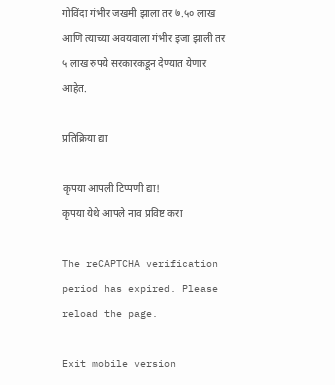गोविंदा गंभीर जखमी झाला तर ७.५० लाख आणि त्याच्या अवयवाला गंभीर इजा झाली तर ५ लाख रुपये सरकारकडून देण्यात येणार आहेत.

प्रतिक्रिया द्या

कृपया आपली टिप्पणी द्या!
कृपया येथे आपले नाव प्रविष्ट करा

The reCAPTCHA verification period has expired. Please reload the page.

Exit mobile version